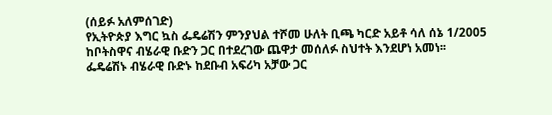(ሰይፉ አለምሰገድ)
የኢትዮጵያ እግር ኳስ ፌዴሬሽን ምንያህል ተሾመ ሁለት ቢጫ ካርድ አይቶ ሳለ ሰኔ 1/2005 ከቦትስዋና ብሄራዊ ቡድን ጋር በተደረገው ጨዋታ መሰለፉ ስህተት እንደሆነ አመነ፡፡
ፌዴሬሽኑ ብሄራዊ ቡድኑ ከደቡብ አፍሪካ አቻው ጋር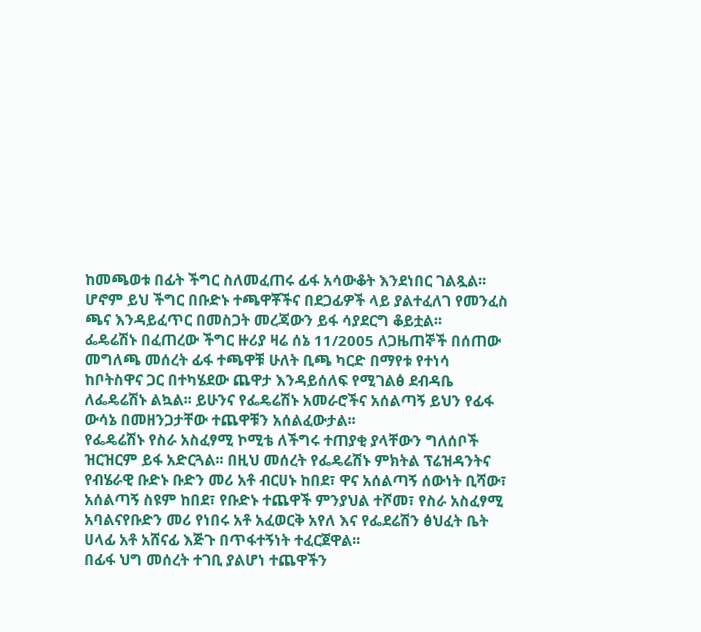ከመጫወቱ በፊት ችግር ስለመፈጠሩ ፊፋ አሳውቆት እንደነበር ገልጿል፡፡
ሆኖም ይህ ችግር በቡድኑ ተጫዋቾችና በደጋፊዎች ላይ ያልተፈለገ የመንፈስ ጫና እንዳይፈጥር በመስጋት መረጃውን ይፋ ሳያደርግ ቆይቷል፡፡
ፌዴሬሽኑ በፈጠረው ችግር ዙሪያ ዛሬ ሰኔ 11/2005 ለጋዜጠኞች በሰጠው መግለጫ መሰረት ፊፋ ተጫዋቹ ሁለት ቢጫ ካርድ በማየቱ የተነሳ ከቦትስዋና ጋር በተካሄደው ጨዋታ እንዳይሰለፍ የሚገልፅ ደብዳቤ ለፌዴሬሽኑ ልኳል፡፡ ይሁንና የፌዴሬሽኑ አመራሮችና አሰልጣኝ ይህን የፊፋ ውሳኔ በመዘንጋታቸው ተጨዋቹን አሰልፈውታል፡፡
የፌዴሬሽኑ የስራ አስፈፃሚ ኮሚቴ ለችግሩ ተጠያቂ ያላቸውን ግለሰቦች ዝርዝርም ይፋ አድርጓል፡፡ በዚህ መሰረት የፌዴሬሽኑ ምክትል ፕሬዝዳንትና የብሄራዊ ቡድኑ ቡድን መሪ አቶ ብርሀኑ ከበደ፣ ዋና አሰልጣኝ ሰውነት ቢሻው፣ አሰልጣኝ ስዩም ከበደ፣ የቡድኑ ተጨዋች ምንያህል ተሾመ፣ የስራ አስፈፃሚ አባልናየቡድን መሪ የነበሩ አቶ አፈወርቅ አየለ እና የፌደሬሽን ፅህፈት ቤት ሀላፊ አቶ አሸናፊ እጅጉ በጥፋተኝነት ተፈርጀዋል፡፡
በፊፋ ህግ መሰረት ተገቢ ያልሆነ ተጨዋችን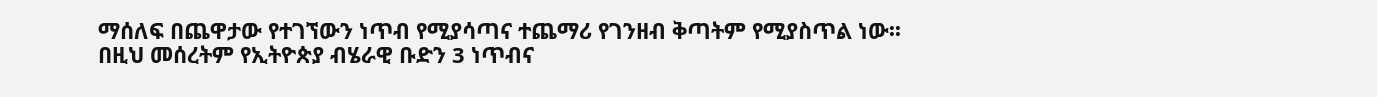ማሰለፍ በጨዋታው የተገኘውን ነጥብ የሚያሳጣና ተጨማሪ የገንዘብ ቅጣትም የሚያስጥል ነው፡፡
በዚህ መሰረትም የኢትዮጵያ ብሄራዊ ቡድን 3 ነጥብና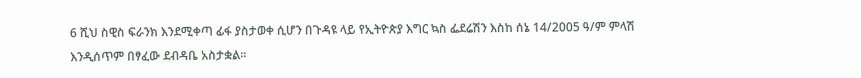6 ሺህ ስዊስ ፍራንክ እንደሚቀጣ ፊፋ ያስታወቀ ሲሆን በጉዳዩ ላይ የኢትዮጵያ እግር ኳስ ፌደሬሽን እስከ ሰኔ 14/2005 ዓ/ም ምላሽ እንዲሰጥም በፃፈው ደብዳቤ አስታቋል፡፡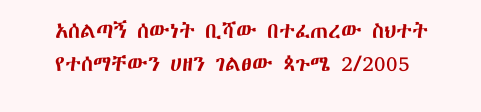አሰልጣኝ ሰውነት ቢሻው በተፈጠረው ስህተት የተሰማቸውን ሀዘን ገልፀው ጳጉሜ 2/2005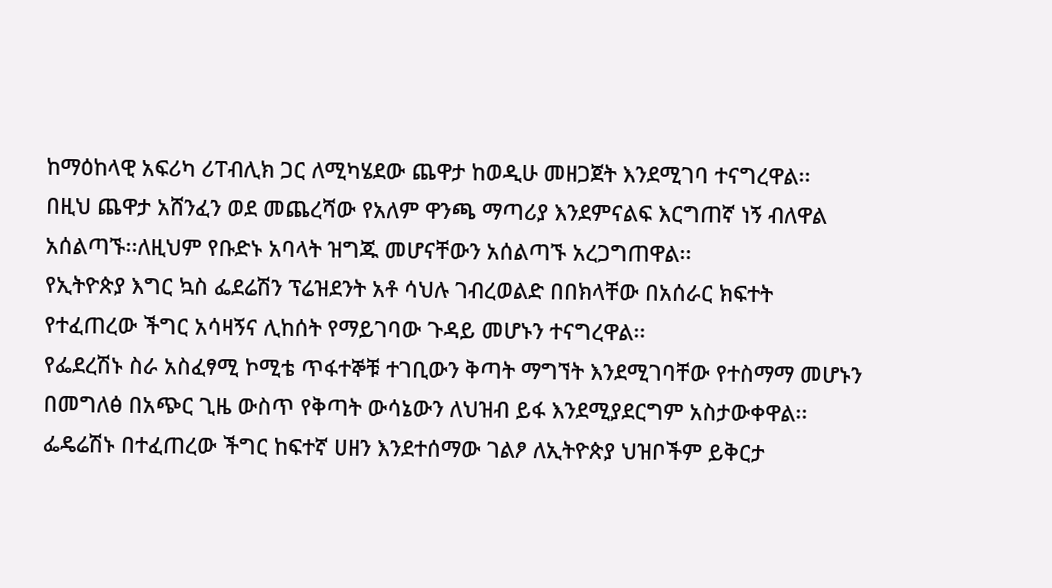ከማዕከላዊ አፍሪካ ሪፐብሊክ ጋር ለሚካሄደው ጨዋታ ከወዲሁ መዘጋጀት እንደሚገባ ተናግረዋል፡፡
በዚህ ጨዋታ አሸንፈን ወደ መጨረሻው የአለም ዋንጫ ማጣሪያ እንደምናልፍ እርግጠኛ ነኝ ብለዋል አሰልጣኙ፡፡ለዚህም የቡድኑ አባላት ዝግጁ መሆናቸውን አሰልጣኙ አረጋግጠዋል፡፡
የኢትዮጵያ እግር ኳስ ፌደሬሽን ፕሬዝደንት አቶ ሳህሉ ገብረወልድ በበክላቸው በአሰራር ክፍተት የተፈጠረው ችግር አሳዛኝና ሊከሰት የማይገባው ጉዳይ መሆኑን ተናግረዋል፡፡
የፌደረሽኑ ስራ አስፈፃሚ ኮሚቴ ጥፋተኞቹ ተገቢውን ቅጣት ማግኘት እንደሚገባቸው የተስማማ መሆኑን በመግለፅ በአጭር ጊዜ ውስጥ የቅጣት ውሳኔውን ለህዝብ ይፋ እንደሚያደርግም አስታውቀዋል፡፡
ፌዴሬሽኑ በተፈጠረው ችግር ከፍተኛ ሀዘን እንደተሰማው ገልፆ ለኢትዮጵያ ህዝቦችም ይቅርታ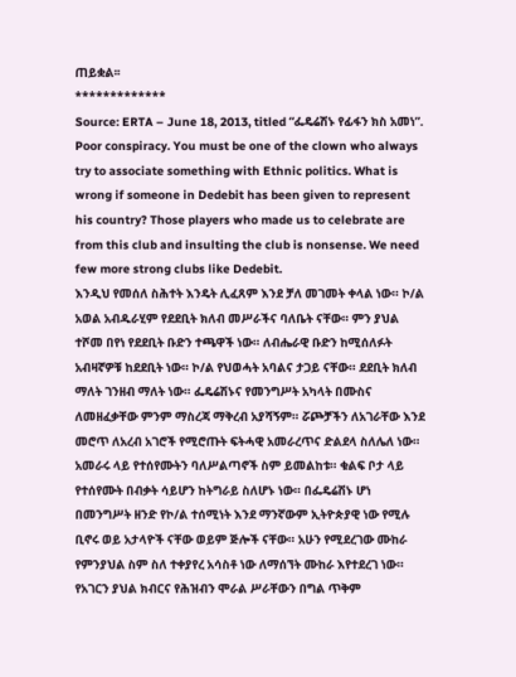ጠይቋል፡፡
*************
Source: ERTA – June 18, 2013, titled “ፌዴሬሽኑ የፊፋን ክስ አመነ”.
Poor conspiracy. You must be one of the clown who always try to associate something with Ethnic politics. What is wrong if someone in Dedebit has been given to represent his country? Those players who made us to celebrate are from this club and insulting the club is nonsense. We need few more strong clubs like Dedebit.
እንዲህ የመሰለ ስሕተት እንዴት ሊፈጸም እንደ ቻለ መገመት ቀላል ነው። ኮ/ል አወል አብዱራሂም የደደቢት ክለብ መሥራችና ባለቤት ናቸው። ምን ያህል ተሾመ በየነ የደደቢት ቡድን ተጫዋች ነው። ለብሔራዊ ቡድን ከሚሰለፉት አብዛኛዎቹ ከደደቢት ነው። ኮ/ል የህወሓት አባልና ታጋይ ናቸው። ደደቢት ክለብ ማለት ገንዘብ ማለት ነው። ፌዴሬሽኑና የመንግሥት አካላት በሙስና ለመዘፈቃቸው ምንም ማስረጃ ማቅረብ አያሻኝም። ሯጮቻችን ለአገራቸው እንደ መሮጥ ለአረብ አገሮች የሚሮጡት ፍትሓዊ አመራረጥና ድልደላ ስለሌለ ነው። አመራሩ ላይ የተሰየሙትን ባለሥልጣኖች ስም ይመልከቱ። ቁልፍ ቦታ ላይ የተሰየሙት በብቃት ሳይሆን ከትግራይ ስለሆኑ ነው። በፌዴሬሽኑ ሆነ በመንግሥት ዘንድ የኮ/ል ተሰሚነት እንደ ማንኛውም ኢትዮጵያዊ ነው የሚሉ ቢኖሩ ወይ አታላዮች ናቸው ወይም ጅሎች ናቸው። አሁን የሚደረገው ሙከራ የምንያህል ስም ስለ ተቀያየረ አሳስቶ ነው ለማሰኘት ሙከራ እየተደረገ ነው። የአገርን ያህል ክብርና የሕዝብን ሞራል ሥራቸውን በግል ጥቅም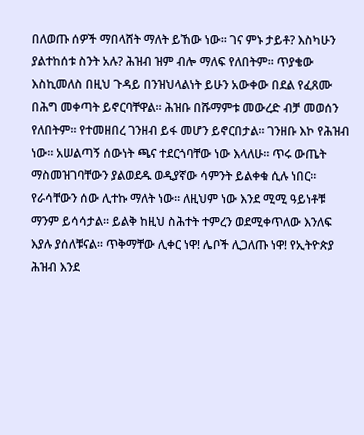በለወጡ ሰዎች ማበላሸት ማለት ይኸው ነው። ገና ምኑ ታይቶ? እስካሁን ያልተከሰቱ ስንት አሉ? ሕዝብ ዝም ብሎ ማለፍ የለበትም። ጥያቄው እስኪመለስ በዚህ ጉዳይ በንዝህላልነት ይሁን አውቀው በደል የፈጸሙ በሕግ መቀጣት ይኖርባቸዋል። ሕዝቡ በሹማምቱ መውረድ ብቻ መወሰን የለበትም። የተመዘበረ ገንዘብ ይፋ መሆን ይኖርበታል። ገንዘቡ እኮ የሕዝብ ነው። አሠልጣኝ ሰውነት ጫና ተደርጎባቸው ነው እላለሁ። ጥሩ ውጤት ማስመዝገባቸውን ያልወደዱ ወዲያኛው ሳምንት ይልቀቁ ሲሉ ነበር። የራሳቸውን ሰው ሊተኩ ማለት ነው። ለዚህም ነው እንደ ሚሚ ዓይነቶቹ ማንም ይሳሳታል። ይልቅ ከዚህ ስሕተት ተምረን ወደሚቀጥለው እንለፍ እያሉ ያሰለቹናል። ጥቅማቸው ሊቀር ነዋ! ሌቦች ሊጋለጡ ነዋ! የኢትዮጵያ ሕዝብ እንደ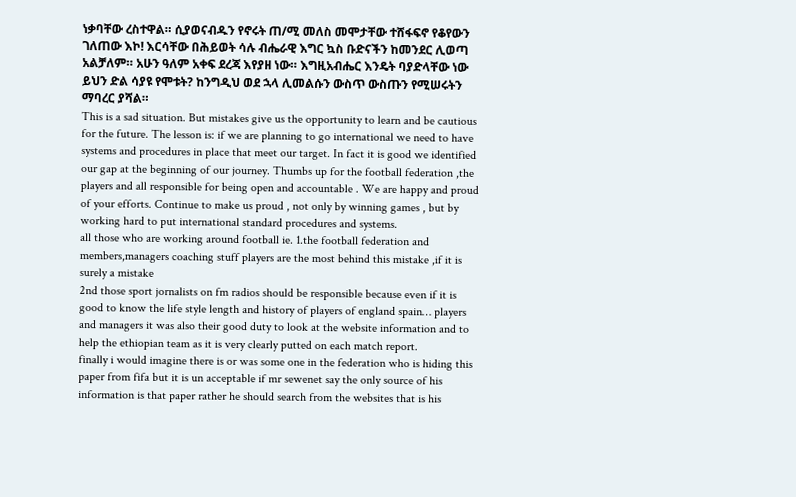ነቃባቸው ረስተዋል። ሲያወናብዱን የኖሩት ጠ/ሚ መለስ መሞታቸው ተሸፋፍኖ የቆየውን ገለጠው እኮ! እርሳቸው በሕይወት ሳሉ ብሔራዊ እግር ኳስ ቡድናችን ከመንደር ሊወጣ አልቻለም። አሁን ዓለም አቀፍ ደረጃ እየያዘ ነው። እግዚአብሔር እንዴት ባያድላቸው ነው ይህን ድል ሳያዩ የሞቱት? ከንግዲህ ወደ ኋላ ሊመልሱን ውስጥ ውስጡን የሚሠሩትን ማባረር ያሻል።
This is a sad situation. But mistakes give us the opportunity to learn and be cautious for the future. The lesson is: if we are planning to go international we need to have systems and procedures in place that meet our target. In fact it is good we identified our gap at the beginning of our journey. Thumbs up for the football federation ,the players and all responsible for being open and accountable . We are happy and proud of your efforts. Continue to make us proud , not only by winning games , but by working hard to put international standard procedures and systems.
all those who are working around football ie. 1.the football federation and members,managers coaching stuff players are the most behind this mistake ,if it is surely a mistake
2nd those sport jornalists on fm radios should be responsible because even if it is good to know the life style length and history of players of england spain… players and managers it was also their good duty to look at the website information and to help the ethiopian team as it is very clearly putted on each match report.
finally i would imagine there is or was some one in the federation who is hiding this paper from fifa but it is un acceptable if mr sewenet say the only source of his information is that paper rather he should search from the websites that is his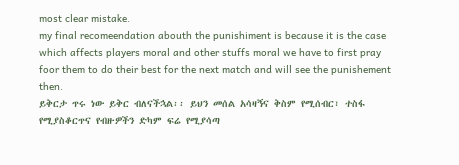most clear mistake.
my final recomeendation abouth the punishiment is because it is the case which affects players moral and other stuffs moral we have to first pray foor them to do their best for the next match and will see the punishement then.
ይቅርታ ጥሩ ነው ይቅር ብለናችኋል፡፡ ይህን መሰል አሳዛኝና ቅስም የሚሰብር፣ ተስፋ የሚያስቆርጥና የብዙዎችን ድካም ፍሬ የሚያሳጣ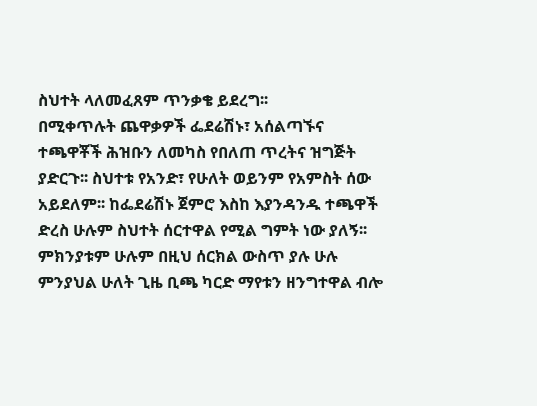ስህተት ላለመፈጸም ጥንቃቄ ይደረግ፡፡
በሚቀጥሉት ጨዋቃዎች ፌደሬሽኑ፣ አሰልጣኙና ተጫዋቾች ሕዝቡን ለመካስ የበለጠ ጥረትና ዝግጅት ያድርጉ፡፡ ስህተቱ የአንድ፣ የሁለት ወይንም የአምስት ሰው አይደለም፡፡ ከፌደሬሽኑ ጀምሮ እስከ እያንዳንዱ ተጫዋች ድረስ ሁሉም ስህተት ሰርተዋል የሚል ግምት ነው ያለኝ፡፡ ምክንያቱም ሁሉም በዚህ ሰርክል ውስጥ ያሉ ሁሉ ምንያህል ሁለት ጊዜ ቢጫ ካርድ ማየቱን ዘንግተዋል ብሎ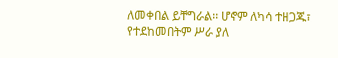ለመቀበል ይቸግራል፡፡ ሆኖም ለካሳ ተዘጋጁ፣ የተደከመበትም ሥራ ያለ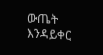ውጤት እንዳይቀር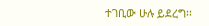ተገቢው ሁሉ ይደረግ፡፡